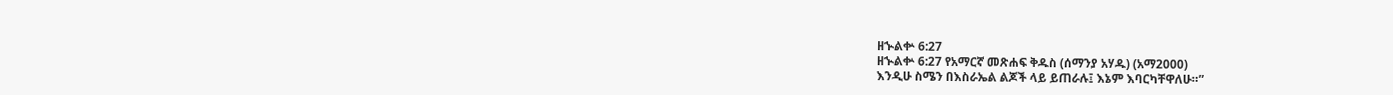ዘኍልቍ 6:27
ዘኍልቍ 6:27 የአማርኛ መጽሐፍ ቅዱስ (ሰማንያ አሃዱ) (አማ2000)
እንዲሁ ስሜን በእስራኤል ልጆች ላይ ይጠራሉ፤ እኔም እባርካቸዋለሁ።”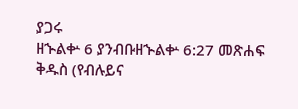ያጋሩ
ዘኍልቍ 6 ያንብቡዘኍልቍ 6:27 መጽሐፍ ቅዱስ (የብሉይና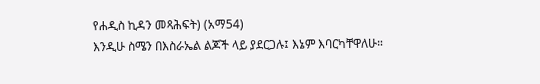የሐዲስ ኪዳን መጻሕፍት) (አማ54)
እንዲሁ ስሜን በእስራኤል ልጆች ላይ ያደርጋሉ፤ እኔም እባርካቸዋለሁ።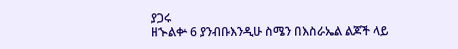ያጋሩ
ዘኍልቍ 6 ያንብቡእንዲሁ ስሜን በእስራኤል ልጆች ላይ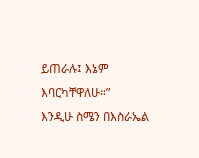ይጠራሉ፤ እኔም እባርካቸዋለሁ።”
እንዲሁ ስሜን በእስራኤል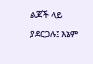ልጆች ላይ ያደርጋሉ፤ እኔም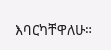እባርካቸዋለሁ።